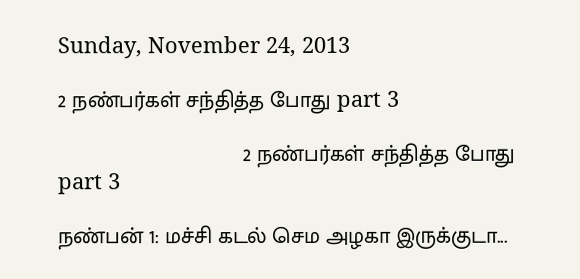Sunday, November 24, 2013

2 நண்பர்கள் சந்தித்த போது part 3

                              2 நண்பர்கள் சந்தித்த போது part 3

நண்பன் 1: மச்சி கடல் செம அழகா இருக்குடா...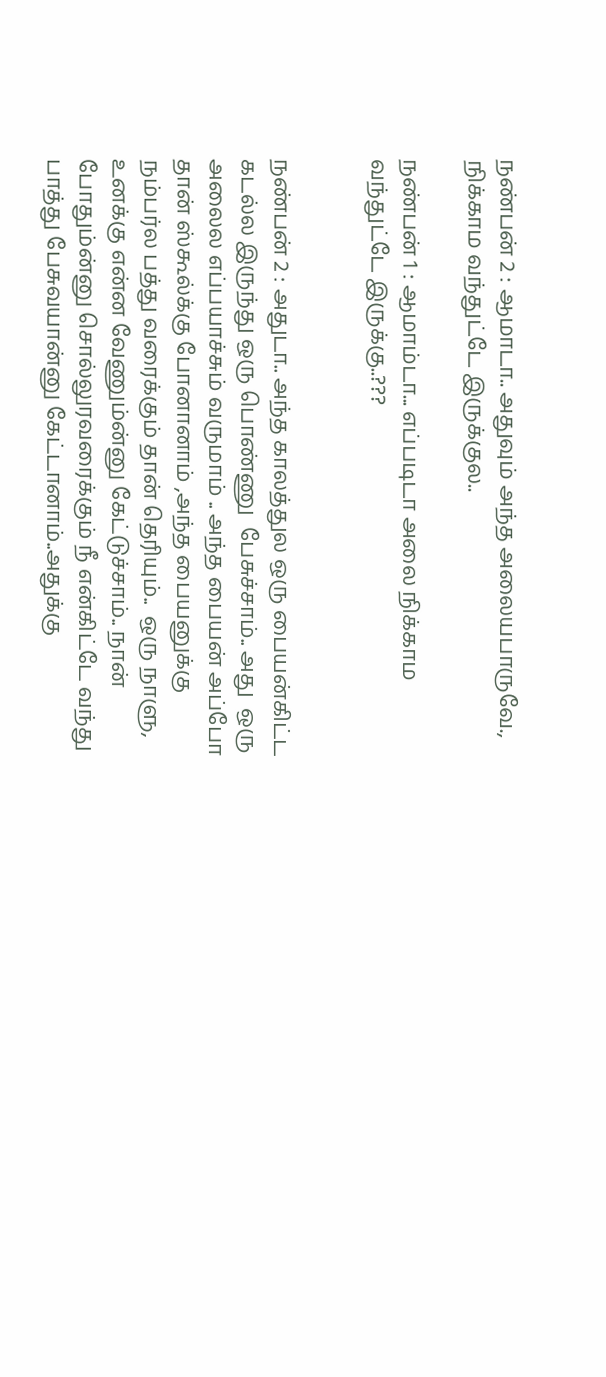நண்பன் 2 : ஆமாடா.. அதுவும் அந்த அலையபாருவே., நிக்காம வந்துட்டே இருக்குல..

நண்பன் 1 : ஆமாம்டா... எப்படிடா அலை நிக்காம வந்துட்டே இருக்கு..???


நண்பன் 2 : அதுடா.. அந்த காலத்துல ஒரு பையன்கிட்ட கடல்ல இருந்து ஒரு பொண்ணு  பேசுச்சாம்.. அது  ஒரு அலைல எப்பயாச்சும் வருமாம் .. அந்த பையன் அப்போ தான் ஸ்கூல்க்கு போனானாம் ,அந்த பையனுக்கு நம்பர்ல பத்து வரைக்கும் தான் தெரியும்..  ஒரு நாளு, உனக்கு என்ன வேணும்ன்னு கேட்டுச்சாம்.. நான் போதும்ன்னு சொல்லுரவரைக்கும் நீ என்கிட்டே வந்து பாத்து பேசுவயான்னு கேட்டானாம்..அதுக்கு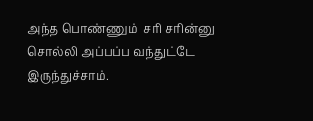அந்த பொண்ணும்  சரி சரின்னு சொல்லி அப்பப்ப வந்துட்டே இருந்துச்சாம்.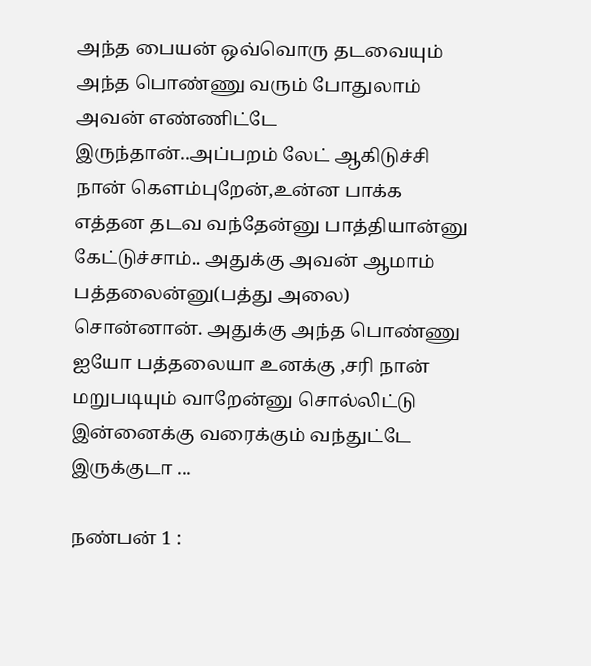அந்த பையன் ஒவ்வொரு தடவையும் அந்த பொண்ணு வரும் போதுலாம் அவன் எண்ணிட்டே இருந்தான்..அப்பறம் லேட் ஆகிடுச்சி நான் கெளம்புறேன்,உன்ன பாக்க எத்தன தடவ வந்தேன்னு பாத்தியான்னு கேட்டுச்சாம்.. அதுக்கு அவன் ஆமாம் பத்தலைன்னு(பத்து அலை) சொன்னான். அதுக்கு அந்த பொண்ணு ஐயோ பத்தலையா உனக்கு ,சரி நான் மறுபடியும் வாறேன்னு சொல்லிட்டு இன்னைக்கு வரைக்கும் வந்துட்டே இருக்குடா ...

நண்பன் 1 :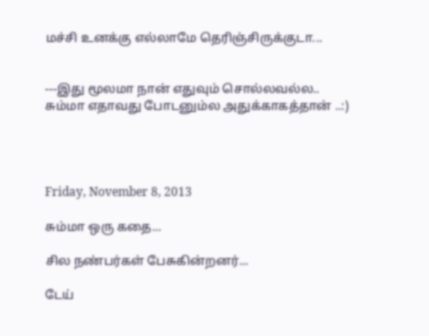மச்சி உனக்கு எல்லாமே தெரிஞ்சிருக்குடா...


---இது மூலமா நான் எதுவும் சொல்லவல்ல.. சும்மா எதாவது போடனும்ல அதுக்காகத்தான் ..:)




Friday, November 8, 2013

சும்மா ஒரு கதை...

சில நண்பர்கள் பேசுகின்றனர்...

டேய்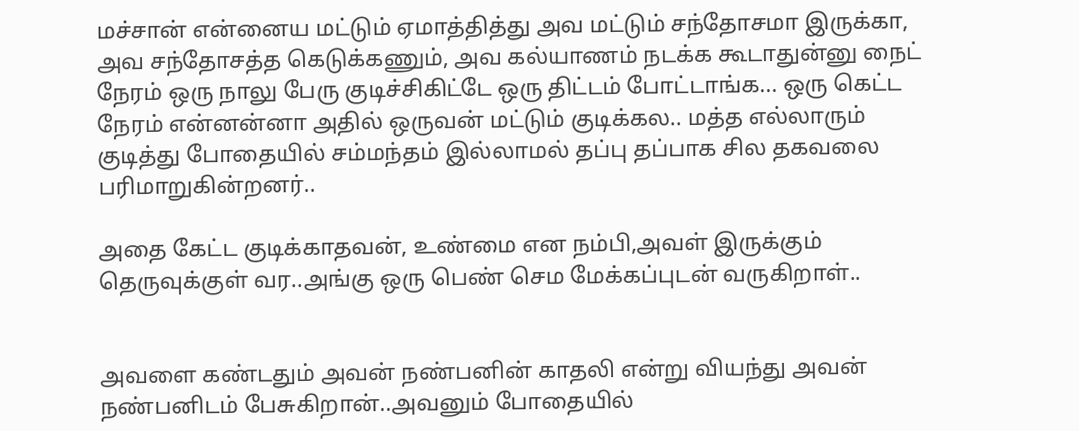மச்சான் என்னைய மட்டும் ஏமாத்தித்து அவ மட்டும் சந்தோசமா இருக்கா, அவ சந்தோசத்த கெடுக்கணும், அவ கல்யாணம் நடக்க கூடாதுன்னு நைட் நேரம் ஒரு நாலு பேரு குடிச்சிகிட்டே ஒரு திட்டம் போட்டாங்க... ஒரு கெட்ட நேரம் என்னன்னா அதில் ஒருவன் மட்டும் குடிக்கல.. மத்த எல்லாரும் குடித்து போதையில் சம்மந்தம் இல்லாமல் தப்பு தப்பாக சில தகவலை பரிமாறுகின்றனர்..

அதை கேட்ட குடிக்காதவன், உண்மை என நம்பி,அவள் இருக்கும் தெருவுக்குள் வர..அங்கு ஒரு பெண் செம மேக்கப்புடன் வருகிறாள்..


அவளை கண்டதும் அவன் நண்பனின் காதலி என்று வியந்து அவன் நண்பனிடம் பேசுகிறான்..அவனும் போதையில்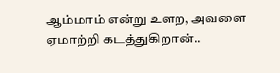ஆம்மாம் என்று உளற, அவளை ஏமாற்றி கடத்துகிறான்..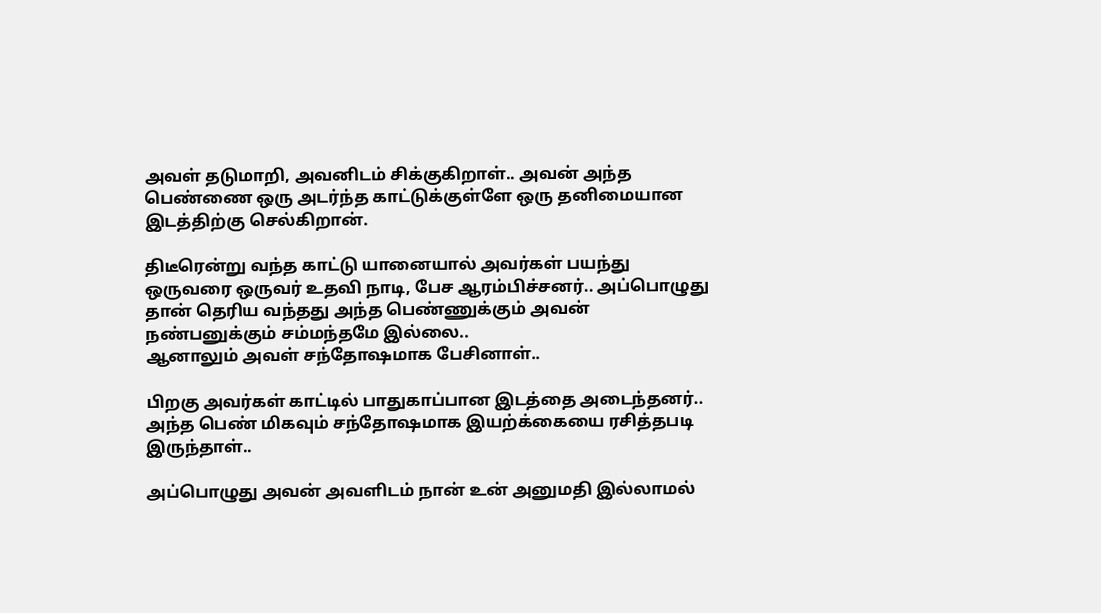அவள் தடுமாறி, அவனிடம் சிக்குகிறாள்.. அவன் அந்த பெண்ணை ஒரு அடர்ந்த காட்டுக்குள்ளே ஒரு தனிமையான இடத்திற்கு செல்கிறான்.

திடீரென்று வந்த காட்டு யானையால் அவர்கள் பயந்து ஒருவரை ஒருவர் உதவி நாடி, பேச ஆரம்பிச்சனர்.. அப்பொழுது தான் தெரிய வந்தது அந்த பெண்ணுக்கும் அவன் நண்பனுக்கும் சம்மந்தமே இல்லை..
ஆனாலும் அவள் சந்தோஷமாக பேசினாள்..

பிறகு அவர்கள் காட்டில் பாதுகாப்பான இடத்தை அடைந்தனர்.. அந்த பெண் மிகவும் சந்தோஷமாக இயற்க்கையை ரசித்தபடி இருந்தாள்..

அப்பொழுது அவன் அவளிடம் நான் உன் அனுமதி இல்லாமல்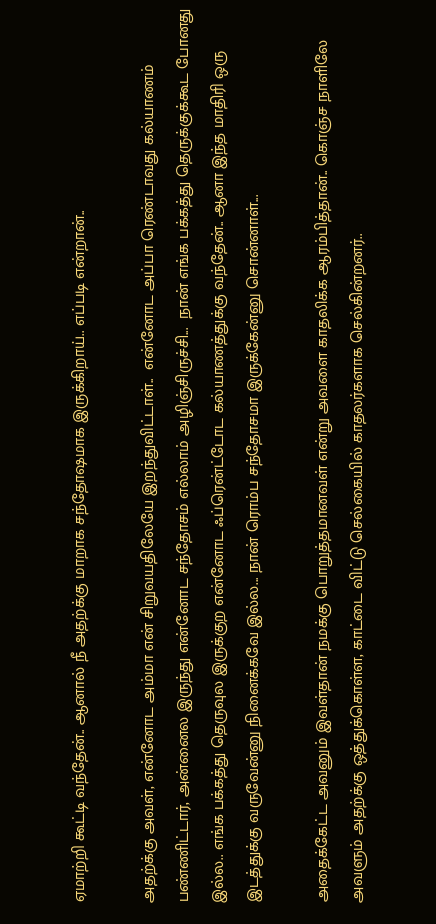ஏமாற்றி கூட்டி வந்தேன்.. ஆனால் நீ அதற்க்கு மாறாக சந்தோஷமாக இருக்கிறாய்.. எப்படி என்றான்..

அதற்க்கு அவள், என்னோட அம்மா என் சிறுவயதிலேயே இறந்துவிட்டாள்..  என்னோட அப்பா ரெண்டாவது கல்யாணம் பண்ணிட்டார், அன்னைல இருந்து என்னோட சந்தோசம் எல்லாம் அழிஞ்சிருச்சி...  நான் எங்க பக்கத்‌து தெருக்குக்கூட போனது இல்ல.. எங்க பக்கத்து தெருவுல இருக்குற என்னோட ஃப்ரென்ட்டோட கல்யாணத்துக்கு வந்தேன்.. ஆனா இந்த மாதிரி ஒரு இடத்துக்கு வருவேன்னு நினைக்கவே இல்ல... நான் ரொம்ப சந்தோசமா இருக்கேன்னு சொன்னாள்...

அதைக்கேட்ட அவனும் இவள்தான் நமக்கு பொறுத்தமானவள் என்று அவளை காதலிக்க ஆரம்பித்தான்.. கொஞ்ச நாளிலே அவளும் அதற்க்கு ஒத்துக்கொள்ள, காட்டை விட்டு செல்கையில் காதலர்களாக செல்கின்றனர்..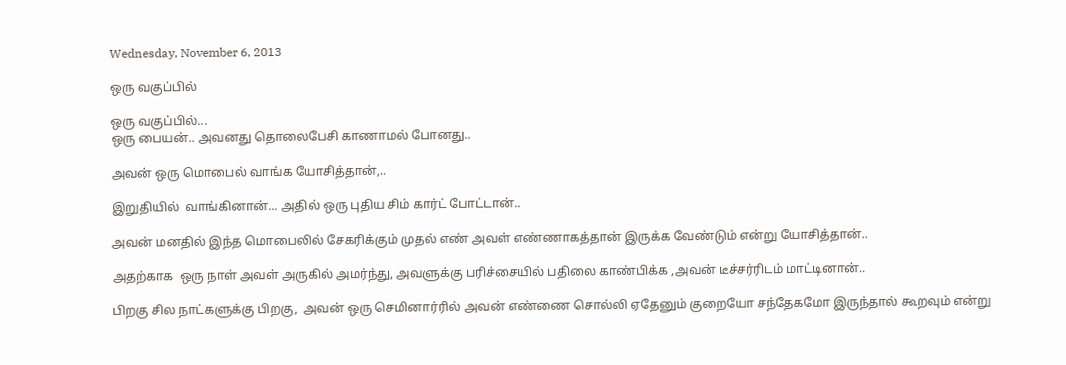Wednesday, November 6, 2013

ஒரு வகுப்பில்

ஒரு வகுப்பில்...
ஒரு பையன்.. அவனது தொலைபேசி காணாமல் போனது..

அவன் ஒரு மொபைல் வாங்க யோசித்தான்,..

இறுதியில்  வாங்கினான்... அதில் ஒரு புதிய சிம் கார்ட் போட்டான்..

அவன் மனதில் இந்த மொபைலில் சேகரிக்கும் முதல் எண் அவள் எண்ணாகத்தான் இருக்க வேண்டும் என்று யோசித்தான்..

அதற்காக  ஒரு நாள் அவள் அருகில் அமர்ந்து, அவளுக்கு பரிச்சையில் பதிலை காண்பிக்க ,அவன் டீச்சர்ரிடம் மாட்டினான்..

பிறகு சில நாட்களுக்கு பிறகு,  அவன் ஒரு செமினார்ரில் அவன் எண்ணை சொல்லி ஏதேனும் குறையோ சந்தேகமோ இருந்தால் கூறவும் என்று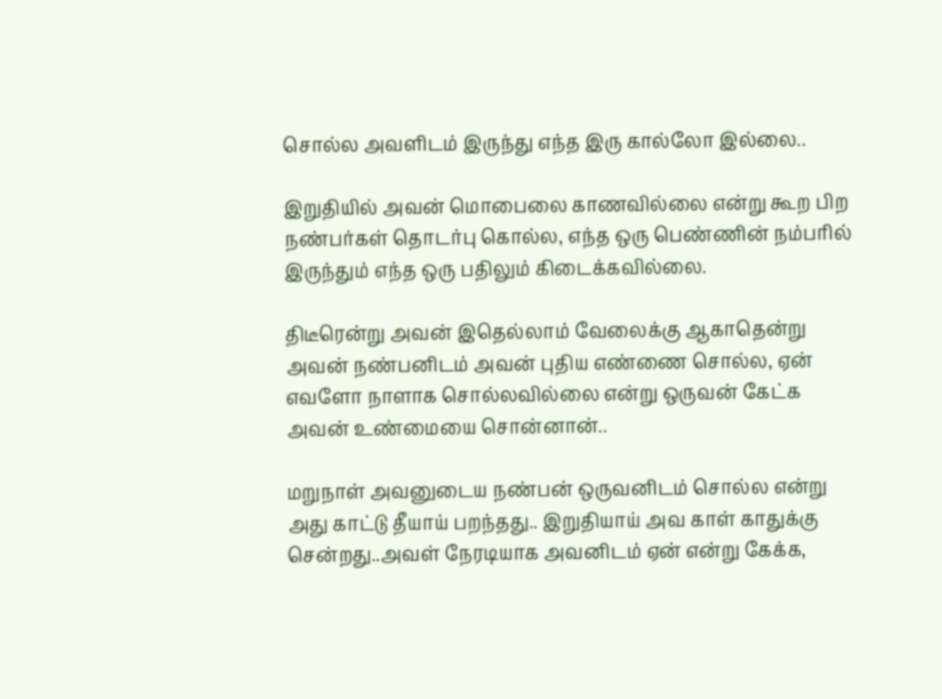சொல்ல அவளிடம் இருந்து எந்த இரு கால்லோ இல்லை..

இறுதியில் அவன் மொபைலை காணவில்லை என்று கூற பிற நண்பர்கள் தொடர்பு கொல்ல, எந்த ஒரு பெண்ணின் நம்பரில் இருந்தும் எந்த ஒரு பதிலும் கிடைக்கவில்லை.

திடீரென்று அவன் இதெல்லாம் வேலைக்கு ஆகாதென்று அவன் நண்பனிடம் அவன் புதிய எண்ணை சொல்ல, ஏன் எவளோ நாளாக சொல்லவில்லை என்று ஒருவன் கேட்க அவன் உண்மையை சொன்னான்..

மறுநாள் அவனுடைய நண்பன் ஒருவனிடம் சொல்ல என்று அது காட்டு தீயாய் பறந்தது.. இறுதியாய் அவ காள் காதுக்கு சென்றது..அவள் நேரடியாக அவனிடம் ஏன் என்று கேக்க,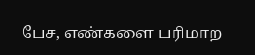பேச, எண்களை பரிமாற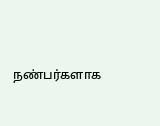நண்பர்களாக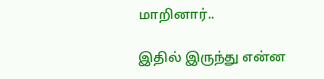மாறினார்..

இதில் இருந்து என்ன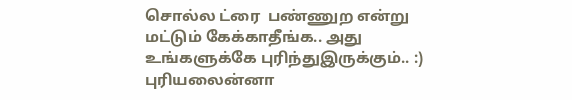சொல்ல ட்ரை  பண்ணுற என்று மட்டும் கேக்காதீங்க.. அது உங்களுக்கே புரிந்துஇருக்கும்.. :) புரியலைன்னா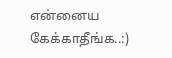என்னைய கேக்காதீங்க..:)